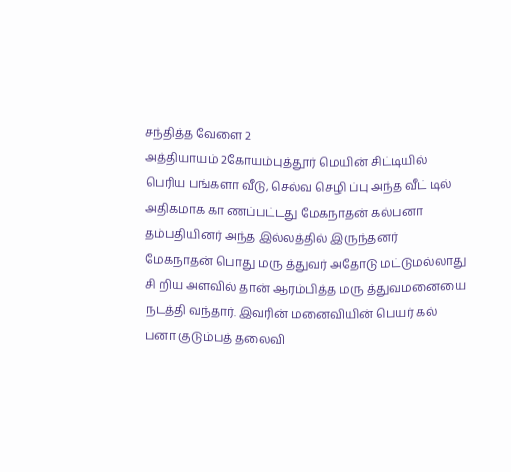சந்தித்த வேளை 2
அத்தியாயம் 2கோயம்புத்தூர் மெயின் சிட்டியில் பெரிய பங்களா வீடு, செல்வ செழி ப்பு அந்த வீட் டில் அதிகமாக கா ணப்பட்டது மேகநாதன் கல்பனா தம்பதியினர் அந்த இல்லத்தில் இருந்தனர் மேகநாதன் பொது மரு த்துவர் அதோடு மட்டுமல்லாது சி றிய அளவில் தான் ஆரம்பித்த மரு த்துவமனையை நடத்தி வந்தார். இவரின் மனைவியின் பெயர் கல் பனா குடும்பத் தலைவி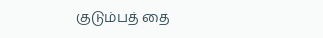குடும்பத் தை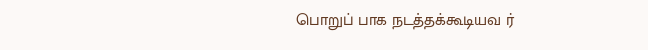பொறுப் பாக நடத்தக்கூடியவ ர்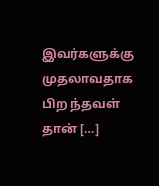இவர்களுக்கு முதலாவதாக பிற ந்தவள் தான் […]